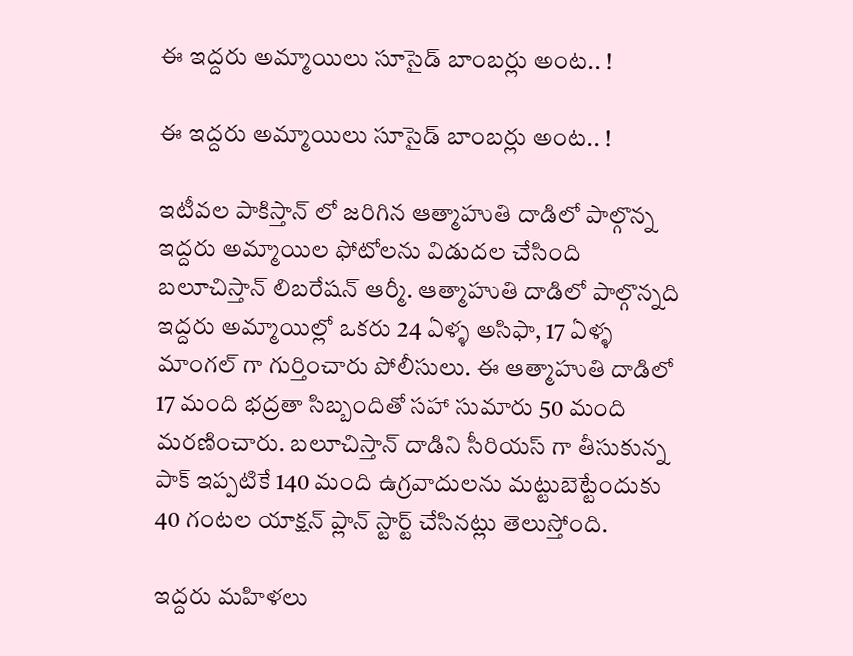ఈ ఇద్దరు అమ్మాయిలు సూసైడ్ బాంబర్లు అంట.. !

ఈ ఇద్దరు అమ్మాయిలు సూసైడ్ బాంబర్లు అంట.. !

ఇటీవల పాకిస్తాన్ లో జరిగిన ఆత్మాహుతి దాడిలో పాల్గొన్న ఇద్దరు అమ్మాయిల ఫోటోలను విడుదల చేసింది బలూచిస్తాన్ లిబరేషన్ ఆర్మీ. ఆత్మాహుతి దాడిలో పాల్గొన్నది ఇద్దరు అమ్మాయిల్లో ఒకరు 24 ఏళ్ళ అసిఫా, 17 ఏళ్ళ మాంగల్ గా గుర్తించారు పోలీసులు. ఈ ఆత్మాహుతి దాడిలో 17 మంది భద్రతా సిబ్బందితో సహా సుమారు 50 మంది మరణించారు. బలూచిస్తాన్ దాడిని సీరియస్ గా తీసుకున్న పాక్ ఇప్పటికే 140 మంది ఉగ్రవాదులను మట్టుబెట్టేందుకు 40 గంటల యాక్షన్ ప్లాన్ స్టార్ట్ చేసినట్లు తెలుస్తోంది.

ఇద్దరు మహిళలు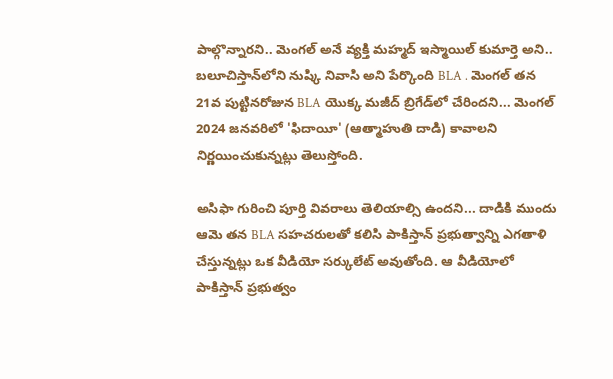పాల్గొన్నారని.. మెంగల్ అనే వ్యక్తి మహ్మద్ ఇస్మాయిల్ కుమార్తె అని.. బలూచిస్తాన్‌లోని నుష్కి నివాసి అని పేర్కొంది BLA . మెంగల్ తన 21వ పుట్టినరోజున BLA యొక్క మజీద్ బ్రిగేడ్‌లో చేరిందని... మెంగల్ 2024 జనవరిలో 'ఫిదాయీ' (ఆత్మాహుతి దాడి) కావాలని నిర్ణయించుకున్నట్లు తెలుస్తోంది.

అసిఫా గురించి పూర్తి వివరాలు తెలియాల్సి ఉందని... దాడికి ముందు ఆమె తన BLA సహచరులతో కలిసి పాకిస్తాన్ ప్రభుత్వాన్ని ఎగతాళి చేస్తున్నట్లు ఒక వీడియో సర్కులేట్ అవుతోంది. ఆ వీడియోలో పాకిస్తాన్ ప్రభుత్వం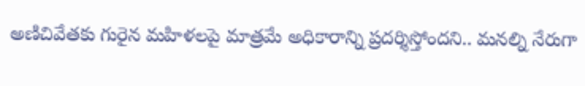అణిచివేతకు గురైన మహిళలపై మాత్రమే అధికారాన్ని ప్రదర్శిస్తోందని.. మనల్ని నేరుగా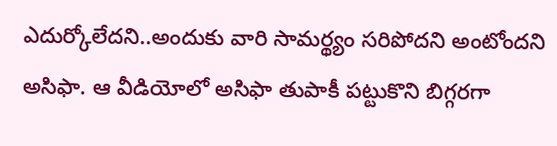ఎదుర్కోలేదని..అందుకు వారి సామర్థ్యం సరిపోదని అంటోందని అసిఫా. ఆ వీడియోలో అసిఫా తుపాకీ పట్టుకొని బిగ్గరగా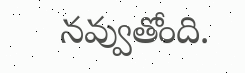నవ్వుతోంది.